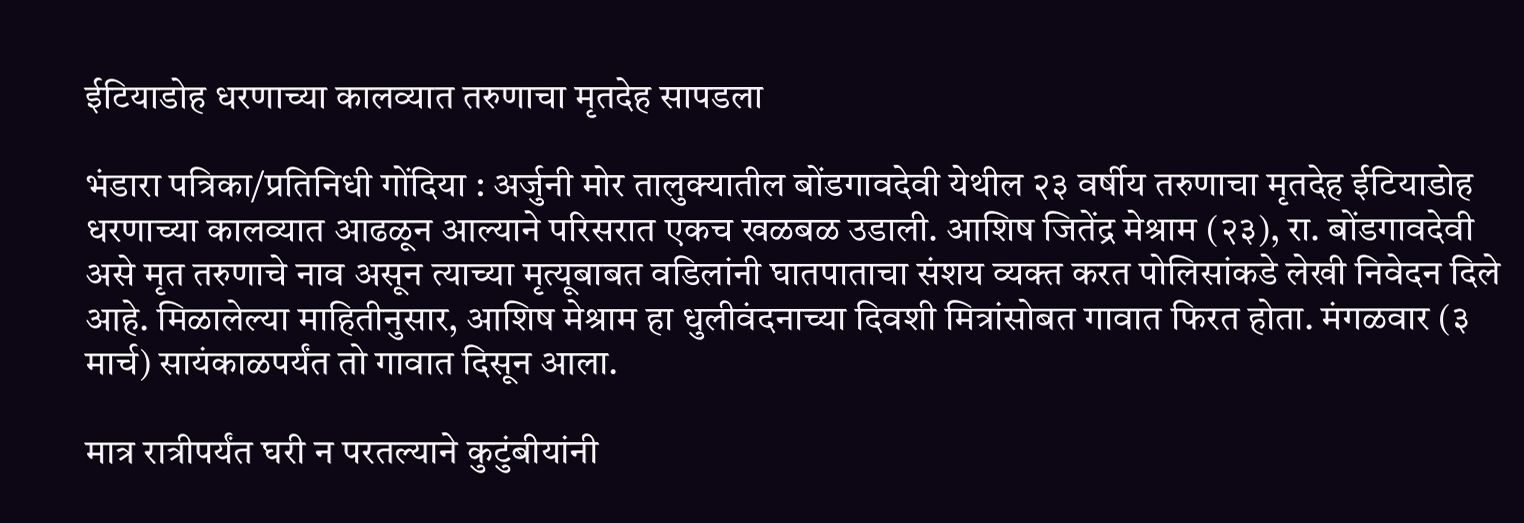ईटियाडोह धरणाच्या कालव्यात तरुणाचा मृतदेह सापडला

भंडारा पत्रिका/प्रतिनिधी गोंदिया : अर्जुनी मोर तालुक्यातील बोंडगावदेवी येथील २३ वर्षीय तरुणाचा मृतदेह ईटियाडोह धरणाच्या कालव्यात आढळून आल्याने परिसरात एकच खळबळ उडाली. आशिष जितेंद्र मेश्राम (२३), रा. बोंडगावदेवी असे मृत तरुणाचे नाव असून त्याच्या मृत्यूबाबत वडिलांनी घातपाताचा संशय व्यक्त करत पोलिसांकडे लेखी निवेदन दिले आहे. मिळालेल्या माहितीनुसार, आशिष मेश्राम हा धुलीवंदनाच्या दिवशी मित्रांसोबत गावात फिरत होता. मंगळवार (३ मार्च) सायंकाळपर्यंत तो गावात दिसून आला.

मात्र रात्रीपर्यंत घरी न परतल्याने कुटुंबीयांनी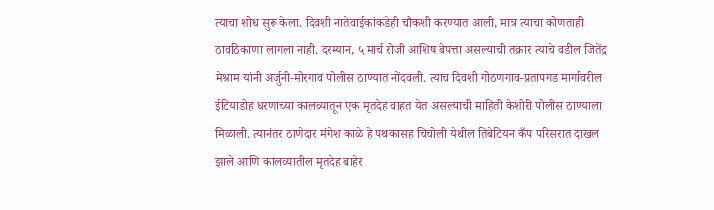त्याचा शोध सुरू केला. दिवशी नातेवाईकांकडेही चौकशी करण्यात आली, मात्र त्याचा कोणताही ठावठिकाणा लागला नाही. दरम्यान, ५ मार्च रोजी आशिष बेपत्ता असल्याची तक्रार त्याचे वडील जितेंद्र मेश्राम यांनी अर्जुनी-मोरगाव पोलीस ठाण्यात नोंदवली. त्याच दिवशी गोठणगाव-प्रतापगड मार्गावरील ईटियाडोह धरणाच्या कालव्यातून एक मृतदेह वाहत येत असल्याची माहिती केशोरी पोलीस ठाण्याला मिळाली. त्यानंतर ठाणेदार मंगेश काळे हे पथकासह चिचोली येथील तिबेटियन कँप परिसरात दाखल झाले आणि कालव्यातील मृतदेह बाहेर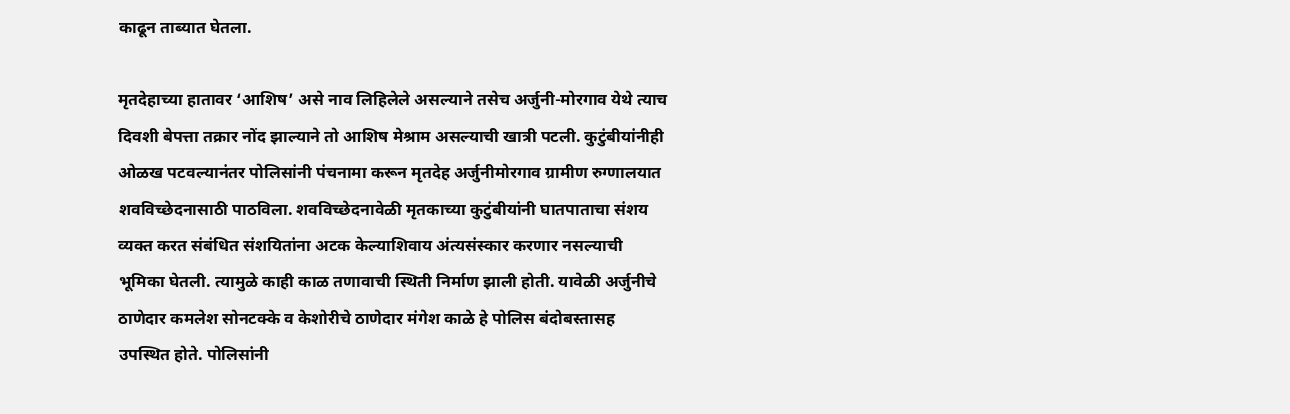काढून ताब्यात घेतला.

मृतदेहाच्या हातावर ‘आशिष’ असे नाव लिहिलेले असल्याने तसेच अर्जुनी-मोरगाव येथे त्याच दिवशी बेपत्ता तक्रार नोंद झाल्याने तो आशिष मेश्राम असल्याची खात्री पटली. कुटुंबीयांनीही ओळख पटवल्यानंतर पोलिसांनी पंचनामा करून मृतदेह अर्जुनीमोरगाव ग्रामीण रुग्णालयात शवविच्छेदनासाठी पाठविला. शवविच्छेदनावेळी मृतकाच्या कुटुंबीयांनी घातपाताचा संशय व्यक्त करत संबंधित संशयितांना अटक केल्याशिवाय अंत्यसंस्कार करणार नसल्याची भूमिका घेतली. त्यामुळे काही काळ तणावाची स्थिती निर्माण झाली होती. यावेळी अर्जुनीचे ठाणेदार कमलेश सोनटक्के व केशोरीचे ठाणेदार मंगेश काळे हे पोलिस बंदोबस्तासह उपस्थित होते. पोलिसांनी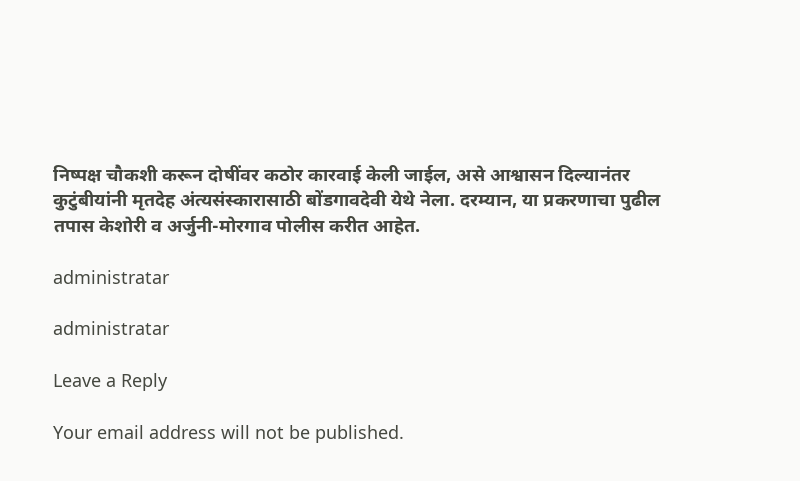निष्पक्ष चौकशी करून दोषींवर कठोर कारवाई केली जाईल, असे आश्वासन दिल्यानंतर कुटुंबीयांनी मृतदेह अंत्यसंस्कारासाठी बोंडगावदेवी येथे नेला. दरम्यान, या प्रकरणाचा पुढील तपास केशोरी व अर्जुनी-मोरगाव पोलीस करीत आहेत.

administratar

administratar

Leave a Reply

Your email address will not be published.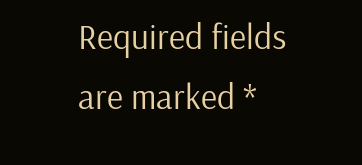Required fields are marked *